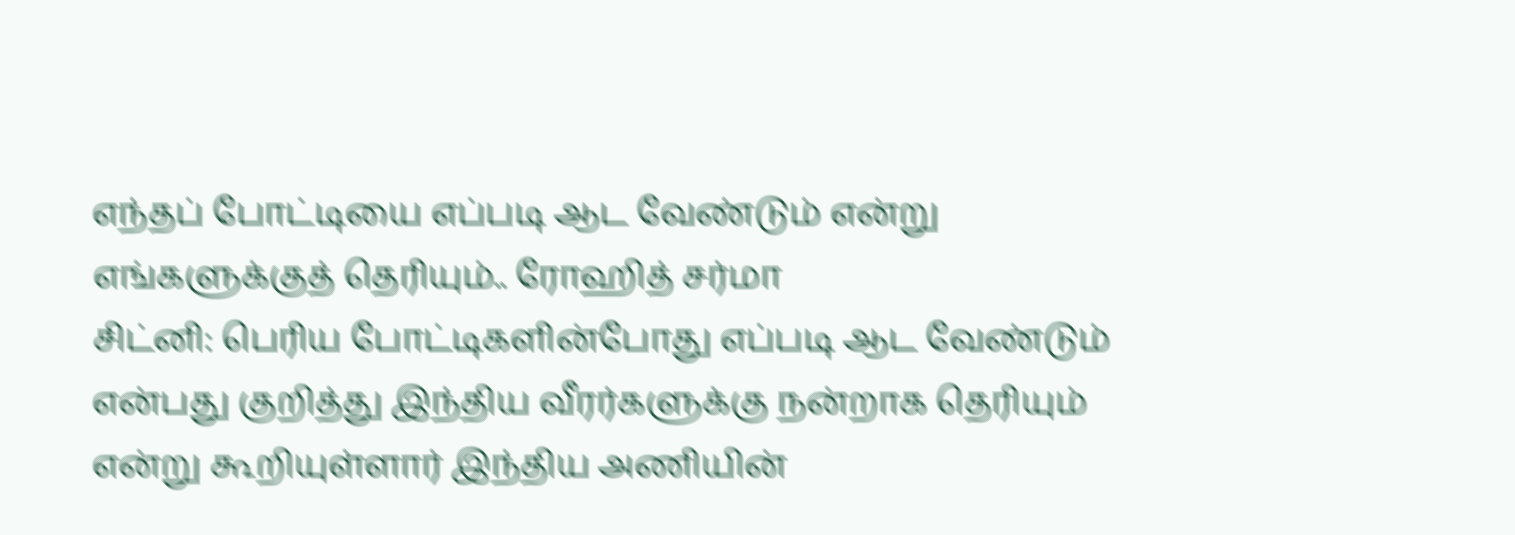எந்தப் போட்டியை எப்படி ஆட வேண்டும் என்று எங்களுக்குத் தெரியும்.. ரோஹித் சர்மா
சிட்னி: பெரிய போட்டிகளின்போது எப்படி ஆட வேண்டும் என்பது குறித்து இந்திய வீரர்களுக்கு நன்றாக தெரியும் என்று கூறியுள்ளார் இந்திய அணியின்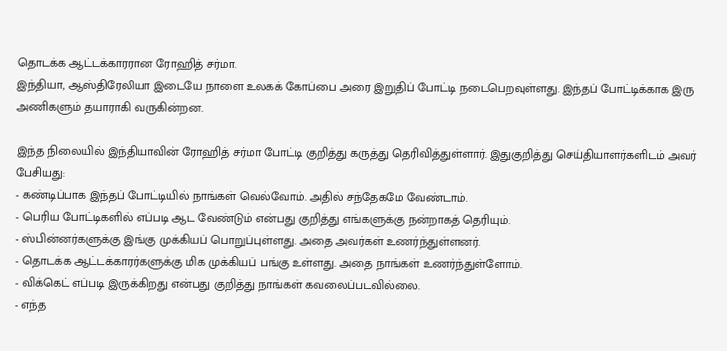தொடக்க ஆட்டக்காரரான ரோஹித் சர்மா.
இந்தியா, ஆஸ்திரேலியா இடையே நாளை உலகக் கோப்பை அரை இறுதிப் போட்டி நடைபெறவுள்ளது. இந்தப் போட்டிக்காக இரு அணிகளும் தயாராகி வருகின்றன.

இந்த நிலையில் இந்தியாவின் ரோஹித் சர்மா போட்டி குறித்து கருத்து தெரிவித்துள்ளார். இதுகுறித்து செய்தியாளர்களிடம் அவர் பேசியது:
- கண்டிப்பாக இந்தப் போட்டியில் நாங்கள் வெல்வோம். அதில் சந்தேகமே வேண்டாம்.
- பெரிய போட்டிகளில் எப்படி ஆட வேண்டும் என்பது குறித்து எங்களுக்கு நன்றாகத் தெரியும்.
- ஸ்பின்னர்களுக்கு இங்கு முக்கியப் பொறுப்புள்ளது. அதை அவர்கள் உணர்ந்துள்ளனர்.
- தொடக்க ஆட்டக்காரர்களுக்கு மிக முக்கியப் பங்கு உள்ளது. அதை நாங்கள் உணர்ந்துள்ளோம்.
- விக்கெட் எப்படி இருக்கிறது என்பது குறித்து நாங்கள் கவலைப்படவில்லை.
- எந்த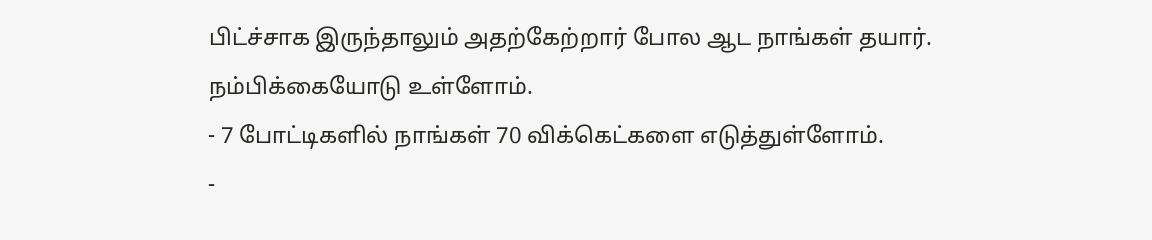பிட்ச்சாக இருந்தாலும் அதற்கேற்றார் போல ஆட நாங்கள் தயார். நம்பிக்கையோடு உள்ளோம்.
- 7 போட்டிகளில் நாங்கள் 70 விக்கெட்களை எடுத்துள்ளோம்.
-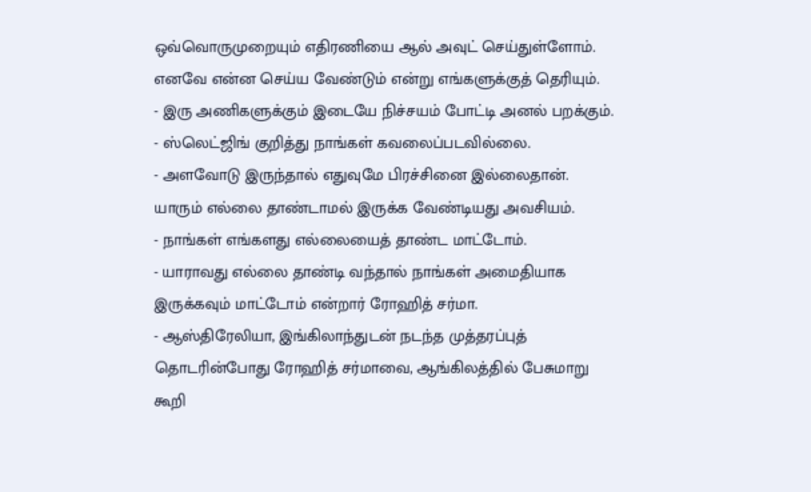ஒவ்வொருமுறையும் எதிரணியை ஆல் அவுட் செய்துள்ளோம். எனவே என்ன செய்ய வேண்டும் என்று எங்களுக்குத் தெரியும்.
- இரு அணிகளுக்கும் இடையே நிச்சயம் போட்டி அனல் பறக்கும்.
- ஸ்லெட்ஜிங் குறித்து நாங்கள் கவலைப்படவில்லை.
- அளவோடு இருந்தால் எதுவுமே பிரச்சினை இல்லைதான். யாரும் எல்லை தாண்டாமல் இருக்க வேண்டியது அவசியம்.
- நாங்கள் எங்களது எல்லையைத் தாண்ட மாட்டோம்.
- யாராவது எல்லை தாண்டி வந்தால் நாங்கள் அமைதியாக இருக்கவும் மாட்டோம் என்றார் ரோஹித் சர்மா.
- ஆஸ்திரேலியா, இங்கிலாந்துடன் நடந்த முத்தரப்புத் தொடரின்போது ரோஹித் சர்மாவை, ஆங்கிலத்தில் பேசுமாறு கூறி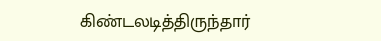கிண்டலடித்திருந்தார்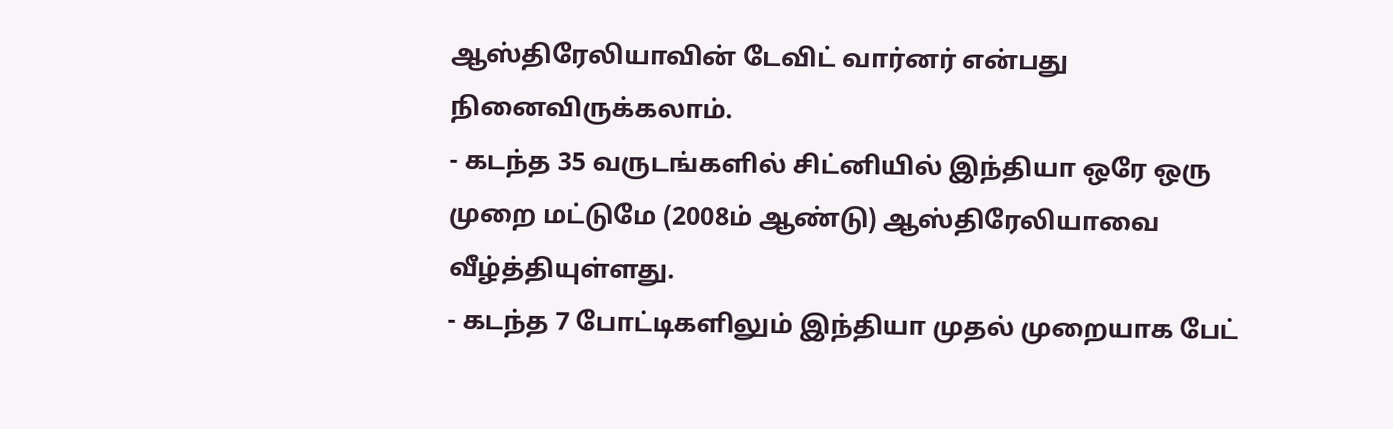ஆஸ்திரேலியாவின் டேவிட் வார்னர் என்பது நினைவிருக்கலாம்.
- கடந்த 35 வருடங்களில் சிட்னியில் இந்தியா ஒரே ஒரு முறை மட்டுமே (2008ம் ஆண்டு) ஆஸ்திரேலியாவை வீழ்த்தியுள்ளது.
- கடந்த 7 போட்டிகளிலும் இந்தியா முதல் முறையாக பேட்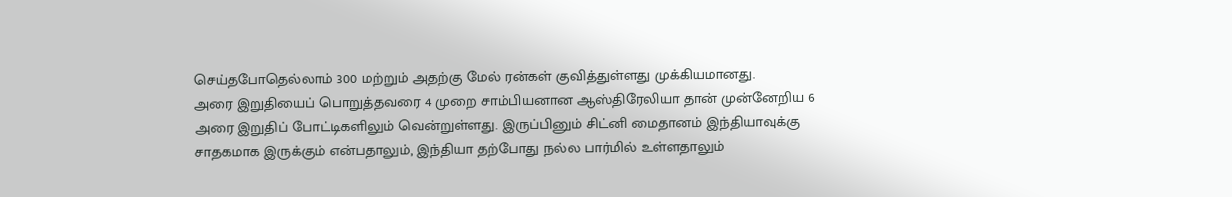செய்தபோதெல்லாம் 300 மற்றும் அதற்கு மேல் ரன்கள் குவித்துள்ளது முக்கியமானது.
அரை இறுதியைப் பொறுத்தவரை 4 முறை சாம்பியனான ஆஸ்திரேலியா தான் முன்னேறிய 6 அரை இறுதிப் போட்டிகளிலும் வென்றுள்ளது. இருப்பினும் சிட்னி மைதானம் இந்தியாவுக்கு சாதகமாக இருக்கும் என்பதாலும், இந்தியா தற்போது நல்ல பார்மில் உள்ளதாலும்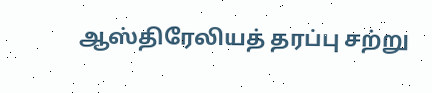ஆஸ்திரேலியத் தரப்பு சற்று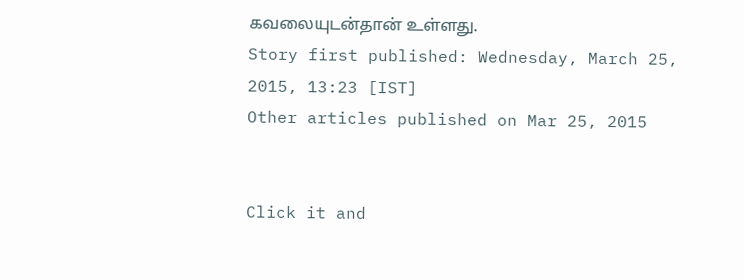கவலையுடன்தான் உள்ளது.
Story first published: Wednesday, March 25, 2015, 13:23 [IST]
Other articles published on Mar 25, 2015


Click it and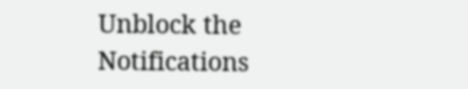Unblock the Notifications